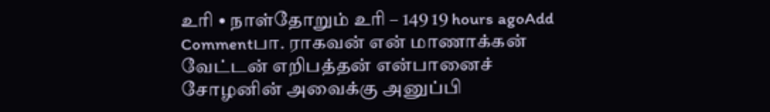உரி • நாள்தோறும் உரி – 149 19 hours agoAdd Commentபா. ராகவன் என் மாணாக்கன் வேட்டன் எறிபத்தன் என்பானைச் சோழனின் அவைக்கு அனுப்பி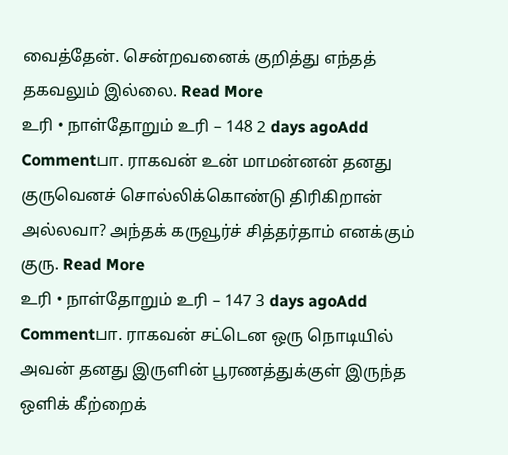வைத்தேன். சென்றவனைக் குறித்து எந்தத் தகவலும் இல்லை. Read More
உரி • நாள்தோறும் உரி – 148 2 days agoAdd Commentபா. ராகவன் உன் மாமன்னன் தனது குருவெனச் சொல்லிக்கொண்டு திரிகிறான் அல்லவா? அந்தக் கருவூர்ச் சித்தர்தாம் எனக்கும் குரு. Read More
உரி • நாள்தோறும் உரி – 147 3 days agoAdd Commentபா. ராகவன் சட்டென ஒரு நொடியில் அவன் தனது இருளின் பூரணத்துக்குள் இருந்த ஒளிக் கீற்றைக்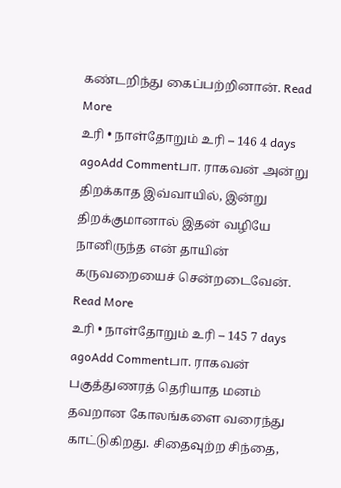கண்டறிந்து கைப்பற்றினான். Read More
உரி • நாள்தோறும் உரி – 146 4 days agoAdd Commentபா. ராகவன் அன்று திறக்காத இவ்வாயில், இன்று திறக்குமானால் இதன் வழியே நானிருந்த என் தாயின் கருவறையைச் சென்றடைவேன். Read More
உரி • நாள்தோறும் உரி – 145 7 days agoAdd Commentபா. ராகவன் பகுத்துணரத் தெரியாத மனம் தவறான கோலங்களை வரைந்து காட்டுகிறது. சிதைவுற்ற சிந்தை,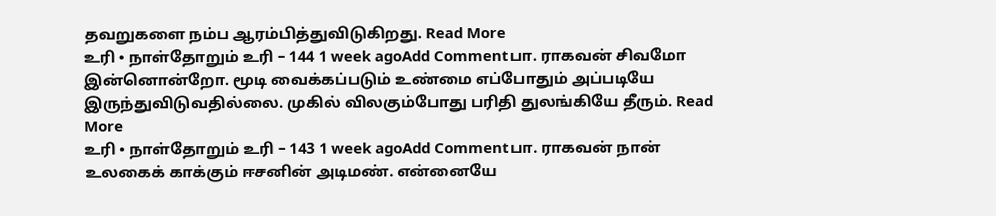தவறுகளை நம்ப ஆரம்பித்துவிடுகிறது. Read More
உரி • நாள்தோறும் உரி – 144 1 week agoAdd Commentபா. ராகவன் சிவமோ இன்னொன்றோ. மூடி வைக்கப்படும் உண்மை எப்போதும் அப்படியே இருந்துவிடுவதில்லை. முகில் விலகும்போது பரிதி துலங்கியே தீரும். Read More
உரி • நாள்தோறும் உரி – 143 1 week agoAdd Commentபா. ராகவன் நான் உலகைக் காக்கும் ஈசனின் அடிமண். என்னையே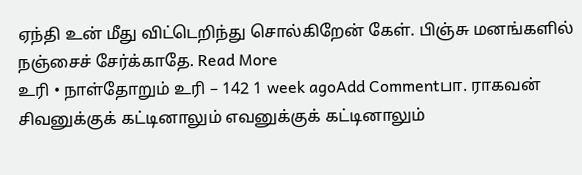ஏந்தி உன் மீது விட்டெறிந்து சொல்கிறேன் கேள். பிஞ்சு மனங்களில் நஞ்சைச் சேர்க்காதே. Read More
உரி • நாள்தோறும் உரி – 142 1 week agoAdd Commentபா. ராகவன் சிவனுக்குக் கட்டினாலும் எவனுக்குக் கட்டினாலும்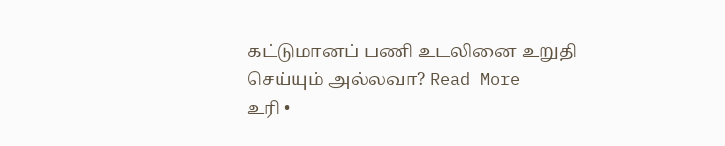கட்டுமானப் பணி உடலினை உறுதி செய்யும் அல்லவா? Read More
உரி •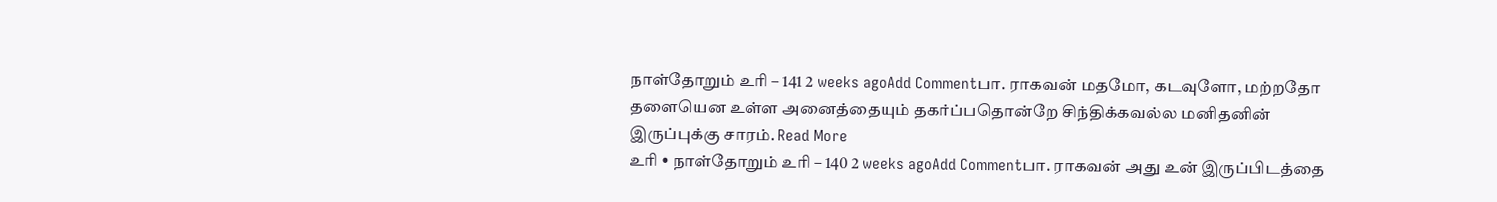நாள்தோறும் உரி – 141 2 weeks agoAdd Commentபா. ராகவன் மதமோ, கடவுளோ, மற்றதோ தளையென உள்ள அனைத்தையும் தகர்ப்பதொன்றே சிந்திக்கவல்ல மனிதனின் இருப்புக்கு சாரம். Read More
உரி • நாள்தோறும் உரி – 140 2 weeks agoAdd Commentபா. ராகவன் அது உன் இருப்பிடத்தை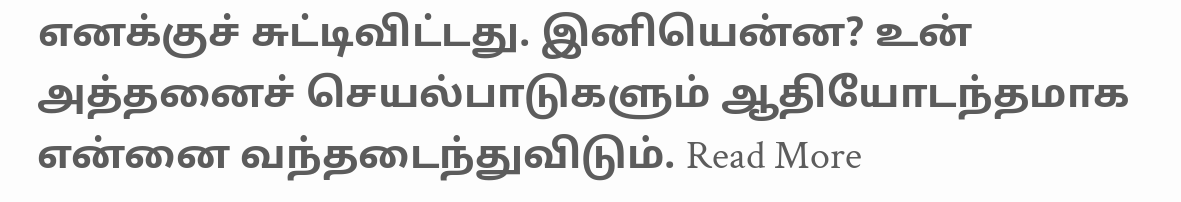எனக்குச் சுட்டிவிட்டது. இனியென்ன? உன் அத்தனைச் செயல்பாடுகளும் ஆதியோடந்தமாக என்னை வந்தடைந்துவிடும். Read More